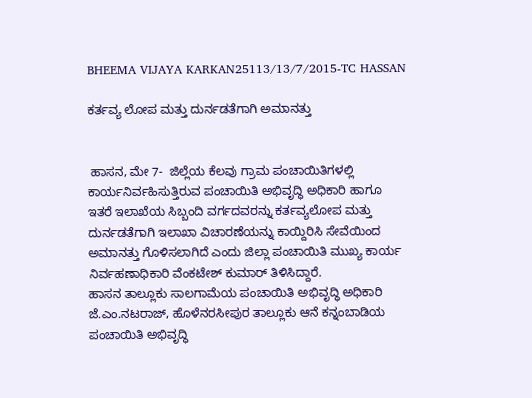BHEEMA VIJAYA KARKAN25113/13/7/2015-TC HASSAN

ಕರ್ತವ್ಯ ಲೋಪ ಮತ್ತು ದುರ್ನಡತೆಗಾಗಿ ಅಮಾನತ್ತು


 ಹಾಸನ, ಮೇ 7-  ಜಿಲ್ಲೆಯ ಕೆಲವು ಗ್ರಾಮ ಪಂಚಾಯಿತಿಗಳಲ್ಲಿ ಕಾರ್ಯನಿರ್ವಹಿಸುತ್ತಿರುವ ಪಂಚಾಯಿತಿ ಅಭಿವೃದ್ಧಿ ಅಧಿಕಾರಿ ಹಾಗೂ ಇತರೆ ಇಲಾಖೆಯ ಸಿಬ್ಬಂದಿ ವರ್ಗದವರನ್ನು ಕರ್ತವ್ಯಲೋಪ ಮತ್ತು ದುರ್ನಡತೆಗಾಗಿ ಇಲಾಖಾ ವಿಚಾರಣೆಯನ್ನು ಕಾಯ್ದಿರಿಸಿ ಸೇವೆಯಿಂದ ಅಮಾನತ್ತು ಗೊಳಿಸಲಾಗಿದೆ ಎಂದು ಜಿಲ್ಲಾ ಪಂಚಾಯಿತಿ ಮುಖ್ಯ ಕಾರ್ಯ ನಿರ್ವಹಣಾಧಿಕಾರಿ ವೆಂಕಟೇಶ್ ಕುಮಾರ್ ತಿಳಿಸಿದ್ದಾರೆ.
ಹಾಸನ ತಾಲ್ಲೂಕು ಸಾಲಗಾಮೆಯ ಪಂಚಾಯಿತಿ ಅಭಿವೃದ್ಧಿ ಅಧಿಕಾರಿ ಜೆ.ಎಂ.ನಟರಾಜ್, ಹೊಳೆನರಸೀಪುರ ತಾಲ್ಲೂಕು ಆನೆ ಕನ್ನಂಬಾಡಿಯ ಪಂಚಾಯಿತಿ ಅಭಿವೃದ್ಧಿ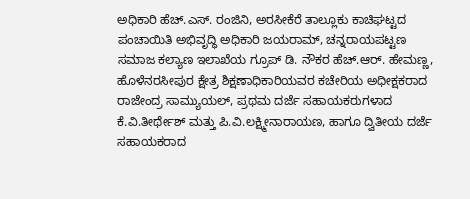ಅಧಿಕಾರಿ ಹೆಚ್.ಎಸ್. ರಂಜಿನಿ, ಅರಸೀಕೆರೆ ತಾಲ್ಲೂಕು ಕಾಚಿಘಟ್ಟದ ಪಂಚಾಯಿತಿ ಅಭಿವೃದ್ಧಿ ಅಧಿಕಾರಿ ಜಯರಾಮ್, ಚನ್ನರಾಯಪಟ್ಟಣ ಸಮಾಜ ಕಲ್ಯಾಣ ಇಲಾಖೆಯ ಗ್ರೂಪ್ ಡಿ. ನೌಕರ ಹೆಚ್.ಆರ್. ಹೇಮಣ್ಣ, ಹೊಳೆನರಸೀಪುರ ಕ್ಷೇತ್ರ ಶಿಕ್ಷಣಾಧಿಕಾರಿಯವರ ಕಚೇರಿಯ ಅಧೀಕ್ಷಕರಾದ ರಾಜೇಂದ್ರ ಸಾಮ್ಯುಯಲ್, ಪ್ರಥಮ ದರ್ಜೆ ಸಹಾಯಕರುಗಳಾದ ಕೆ.ವಿ.ತೀರ್ಥೇಶ್ ಮತ್ತು ಪಿ.ವಿ.ಲಕ್ಷ್ಮೀನಾರಾಯಣ, ಹಾಗೂ ದ್ವಿತೀಯ ದರ್ಜೆ ಸಹಾಯಕರಾದ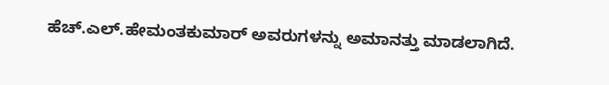ಹೆಚ್.ಎಲ್.ಹೇಮಂತಕುಮಾರ್ ಅವರುಗಳನ್ನು ಅಮಾನತ್ತು ಮಾಡಲಾಗಿದೆ.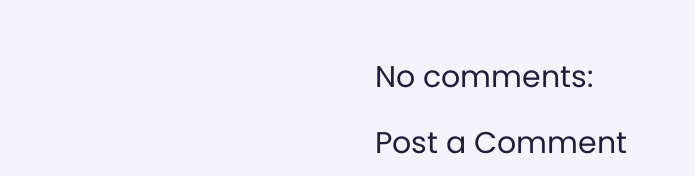No comments:

Post a Comment